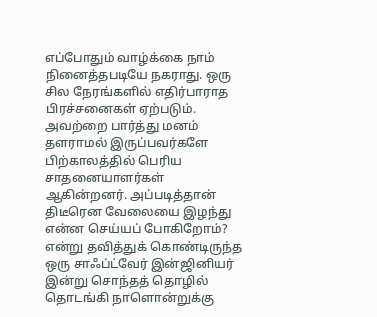எப்போதும் வாழ்க்கை நாம் நினைத்தபடியே நகராது. ஒரு சில நேரங்களில் எதிர்பாராத பிரச்சனைகள் ஏற்படும். அவற்றை பார்த்து மனம் தளராமல் இருப்பவர்களே பிற்காலத்தில் பெரிய சாதனையாளர்கள் ஆகின்றனர். அப்படித்தான் திடீரென வேலையை இழந்து என்ன செய்யப் போகிறோம்? என்று தவித்துக் கொண்டிருந்த ஒரு சாஃப்ட்வேர் இன்ஜினியர் இன்று சொந்தத் தொழில் தொடங்கி நாளொன்றுக்கு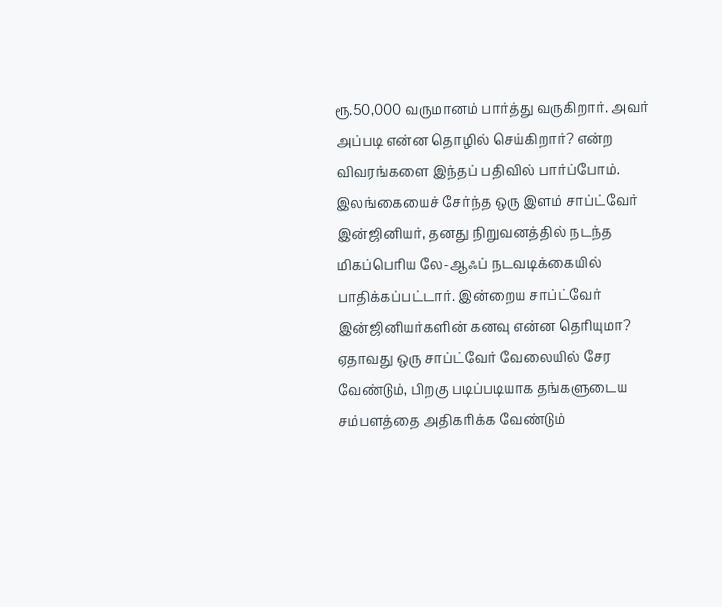ரூ.50,000 வருமானம் பார்த்து வருகிறார். அவர் அப்படி என்ன தொழில் செய்கிறார்? என்ற விவரங்களை இந்தப் பதிவில் பார்ப்போம்.
இலங்கையைச் சேர்ந்த ஒரு இளம் சாப்ட்வேர் இன்ஜினியர், தனது நிறுவனத்தில் நடந்த மிகப்பெரிய லே-ஆஃப் நடவடிக்கையில் பாதிக்கப்பட்டார். இன்றைய சாப்ட்வேர் இன்ஜினியர்களின் கனவு என்ன தெரியுமா? ஏதாவது ஒரு சாப்ட்வேர் வேலையில் சேர வேண்டும், பிறகு படிப்படியாக தங்களுடைய சம்பளத்தை அதிகரிக்க வேண்டும்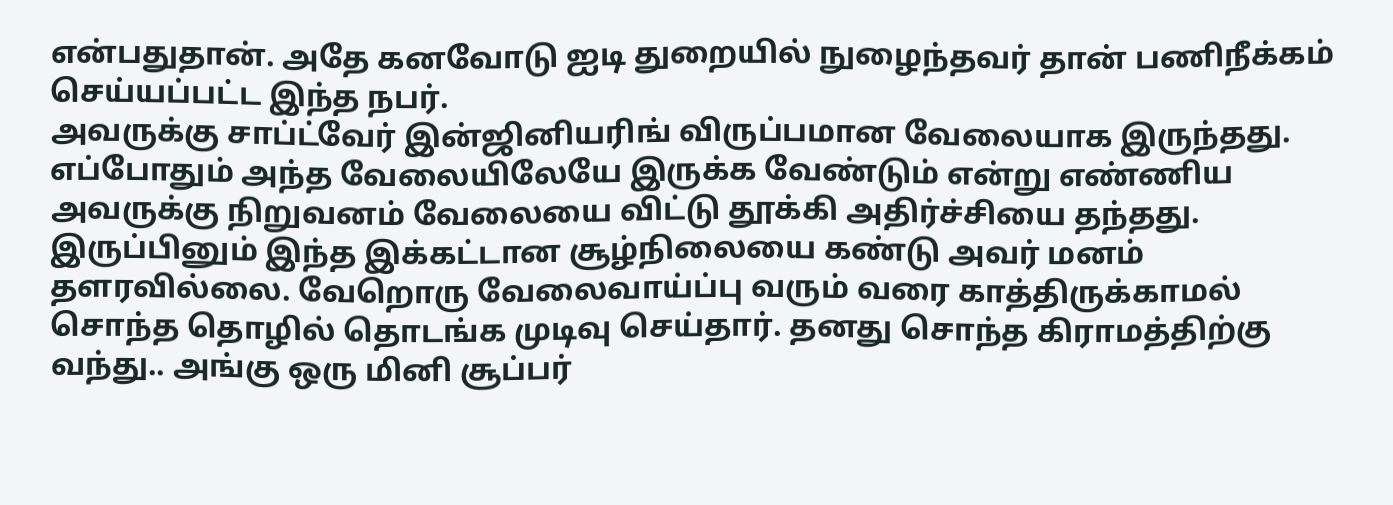என்பதுதான். அதே கனவோடு ஐடி துறையில் நுழைந்தவர் தான் பணிநீக்கம் செய்யப்பட்ட இந்த நபர்.
அவருக்கு சாப்ட்வேர் இன்ஜினியரிங் விருப்பமான வேலையாக இருந்தது. எப்போதும் அந்த வேலையிலேயே இருக்க வேண்டும் என்று எண்ணிய அவருக்கு நிறுவனம் வேலையை விட்டு தூக்கி அதிர்ச்சியை தந்தது. இருப்பினும் இந்த இக்கட்டான சூழ்நிலையை கண்டு அவர் மனம் தளரவில்லை. வேறொரு வேலைவாய்ப்பு வரும் வரை காத்திருக்காமல் சொந்த தொழில் தொடங்க முடிவு செய்தார். தனது சொந்த கிராமத்திற்கு வந்து.. அங்கு ஒரு மினி சூப்பர்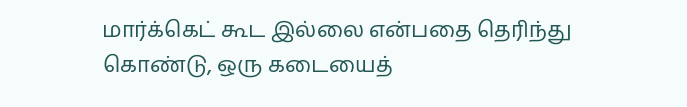மார்க்கெட் கூட இல்லை என்பதை தெரிந்து கொண்டு, ஒரு கடையைத்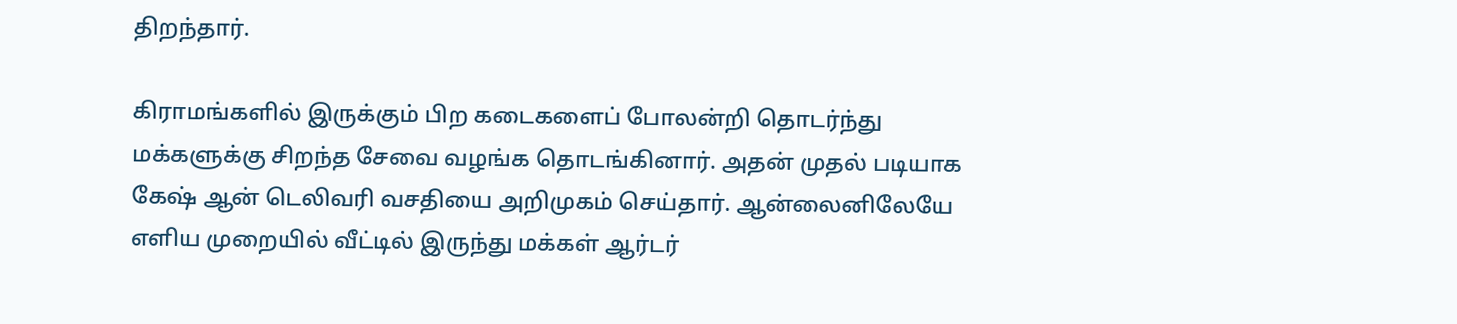திறந்தார்.

கிராமங்களில் இருக்கும் பிற கடைகளைப் போலன்றி தொடர்ந்து மக்களுக்கு சிறந்த சேவை வழங்க தொடங்கினார். அதன் முதல் படியாக கேஷ் ஆன் டெலிவரி வசதியை அறிமுகம் செய்தார். ஆன்லைனிலேயே எளிய முறையில் வீட்டில் இருந்து மக்கள் ஆர்டர்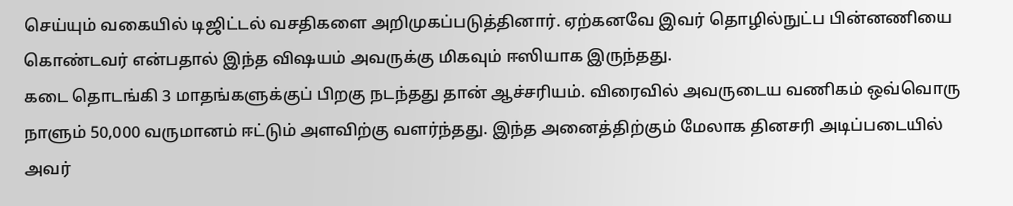செய்யும் வகையில் டிஜிட்டல் வசதிகளை அறிமுகப்படுத்தினார். ஏற்கனவே இவர் தொழில்நுட்ப பின்னணியை கொண்டவர் என்பதால் இந்த விஷயம் அவருக்கு மிகவும் ஈஸியாக இருந்தது.
கடை தொடங்கி 3 மாதங்களுக்குப் பிறகு நடந்தது தான் ஆச்சரியம். விரைவில் அவருடைய வணிகம் ஒவ்வொரு நாளும் 50,000 வருமானம் ஈட்டும் அளவிற்கு வளர்ந்தது. இந்த அனைத்திற்கும் மேலாக தினசரி அடிப்படையில் அவர்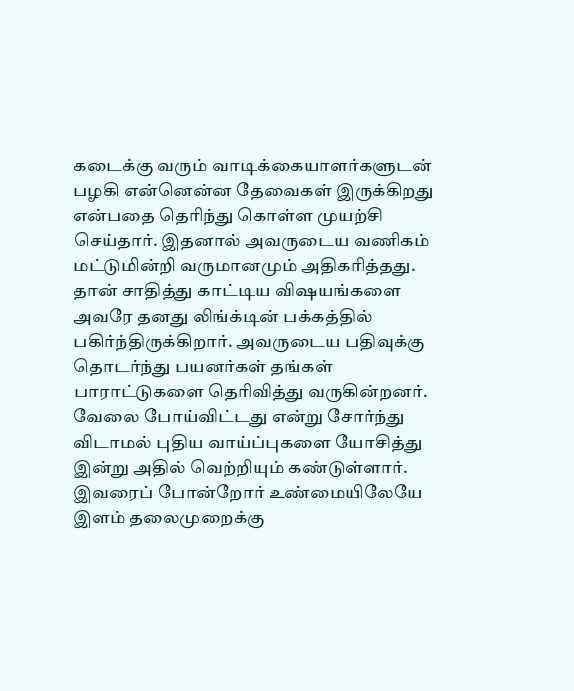கடைக்கு வரும் வாடிக்கையாளர்களுடன் பழகி என்னென்ன தேவைகள் இருக்கிறது என்பதை தெரிந்து கொள்ள முயற்சி செய்தார். இதனால் அவருடைய வணிகம் மட்டுமின்றி வருமானமும் அதிகரித்தது.
தான் சாதித்து காட்டிய விஷயங்களை அவரே தனது லிங்க்டின் பக்கத்தில் பகிர்ந்திருக்கிறார். அவருடைய பதிவுக்கு தொடர்ந்து பயனர்கள் தங்கள் பாராட்டுகளை தெரிவித்து வருகின்றனர்.
வேலை போய்விட்டது என்று சோர்ந்து விடாமல் புதிய வாய்ப்புகளை யோசித்து இன்று அதில் வெற்றியும் கண்டுள்ளார். இவரைப் போன்றோர் உண்மையிலேயே இளம் தலைமுறைக்கு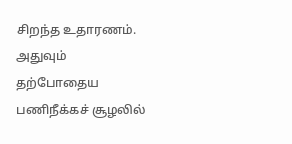சிறந்த உதாரணம். அதுவும் தற்போதைய பணிநீக்கச் சூழலில்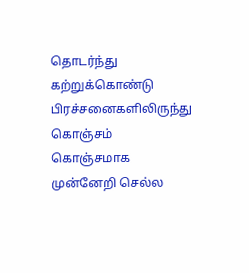தொடர்ந்து கற்றுக்கொண்டு பிரச்சனைகளிலிருந்து கொஞ்சம் கொஞ்சமாக முன்னேறி செல்ல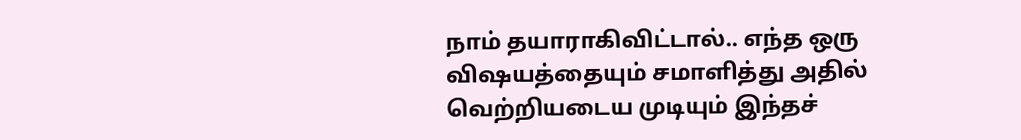நாம் தயாராகிவிட்டால்.. எந்த ஒரு விஷயத்தையும் சமாளித்து அதில் வெற்றியடைய முடியும் இந்தச்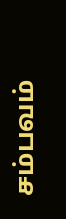சம்பவம்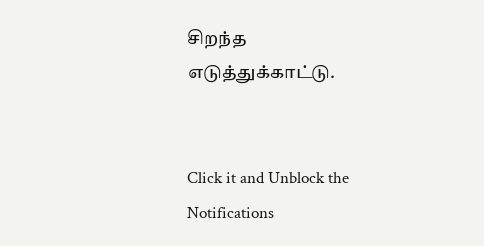சிறந்த எடுத்துக்காட்டு.


Click it and Unblock the Notifications